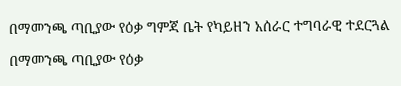በማመንጫ ጣቢያው የዕቃ ግምጃ ቤት የካይዘን አሰራር ተግባራዊ ተደርጓል

በማመንጫ ጣቢያው የዕቃ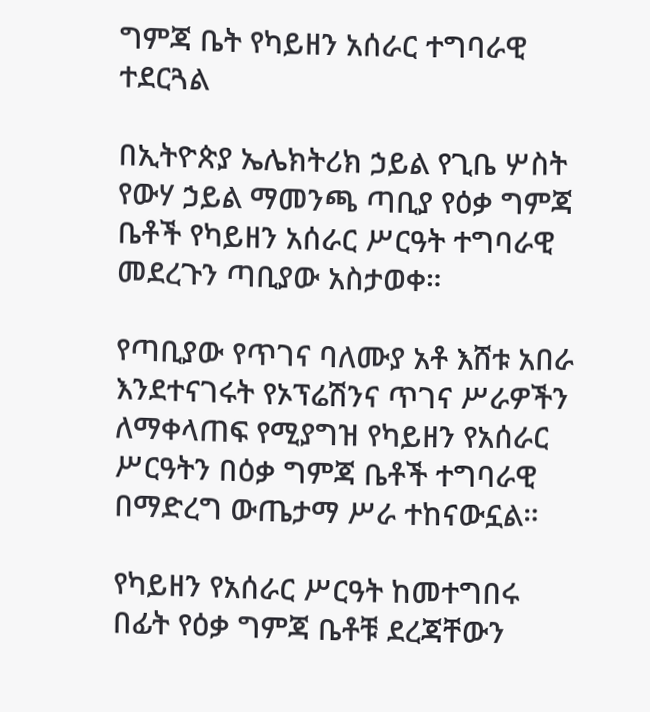ግምጃ ቤት የካይዘን አሰራር ተግባራዊ ተደርጓል

በኢትዮጵያ ኤሌክትሪክ ኃይል የጊቤ ሦስት የውሃ ኃይል ማመንጫ ጣቢያ የዕቃ ግምጃ ቤቶች የካይዘን አሰራር ሥርዓት ተግባራዊ መደረጉን ጣቢያው አስታወቀ።

የጣቢያው የጥገና ባለሙያ አቶ እሸቱ አበራ እንደተናገሩት የኦፕሬሽንና ጥገና ሥራዎችን ለማቀላጠፍ የሚያግዝ የካይዘን የአሰራር ሥርዓትን በዕቃ ግምጃ ቤቶች ተግባራዊ በማድረግ ውጤታማ ሥራ ተከናውኗል።

የካይዘን የአሰራር ሥርዓት ከመተግበሩ በፊት የዕቃ ግምጃ ቤቶቹ ደረጃቸውን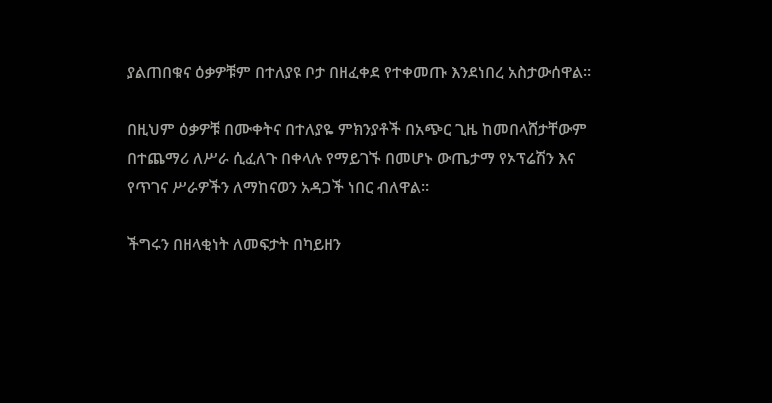ያልጠበቁና ዕቃዎቹም በተለያዩ ቦታ በዘፈቀደ የተቀመጡ እንደነበረ አስታውሰዋል።

በዚህም ዕቃዎቹ በሙቀትና በተለያዬ ምክንያቶች በአጭር ጊዜ ከመበላሸታቸውም በተጨማሪ ለሥራ ሲፈለጉ በቀላሉ የማይገኙ በመሆኑ ውጤታማ የኦፕሬሽን እና የጥገና ሥራዎችን ለማከናወን አዳጋች ነበር ብለዋል።

ችግሩን በዘላቂነት ለመፍታት በካይዘን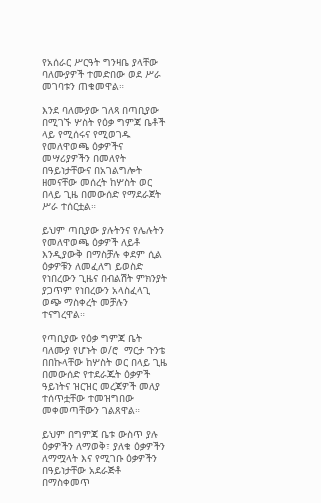የአሰራር ሥርዓት ግንዛቤ ያላቸው ባለሙያዎች ተመድበው ወደ ሥራ መገባቱን ጠቁመዋል።

እንደ ባለሙያው ገለጻ በጣቢያው በሚገኙ ሦስት የዕቃ ግምጃ ቤቶች ላይ የሚሰሩና የሚወገዱ የመለዋወጫ ዕቃዎችና መሣሪያዎችን በመለየት በዓይነታቸውና በአገልግሎት ዘመናቸው መሰረት ከሦስት ወር በላይ ጊዜ በመውሰድ የማደራጀት ሥራ ተሰርቷል።

ይህም ጣቢያው ያሉትንና የሌሉትን የመለዋወጫ ዕቃዎች ለይቶ እንዲያውቅ በማስቻሉ ቀደም ሲል ዕቃዎቹን ለመፈለግ ይወስድ የነበረውን ጊዜና በብልሽት ምክንያት ያጋጥም የነበረውን አላስፈላጊ ወጭ ማስቀረት መቻሉን ተናግረዋል።

የጣቢያው የዕቃ ግምጃ ቤት ባለሙያ የሆኑት ወ/ሮ  ማርታ ጉንቴ በበኩላቸው ከሦስት ወር በላይ ጊዜ በመውሰድ የተደራጁት ዕቃዎች ዓይነትና ዝርዝር መረጃዎች መለያ ተሰጥቷቸው ተመዝግበው መቀመጣቸውን ገልጸዋል።

ይህም በግምጃ ቤቱ ውስጥ ያሉ ዕቃዎችን ለማወቅ፣ ያለቁ ዕቃዎችን ለማሟላት እና የሚገቡ ዕቃዎችን በዓይነታቸው አደራጅቶ በማስቀመጥ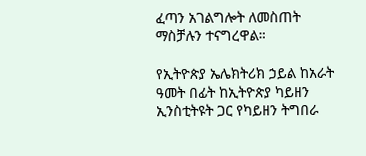ፈጣን አገልግሎት ለመስጠት ማስቻሉን ተናግረዋል።

የኢትዮጵያ ኤሌክትሪክ ኃይል ከአራት ዓመት በፊት ከኢትዮጵያ ካይዘን ኢንስቲትዩት ጋር የካይዘን ትግበራ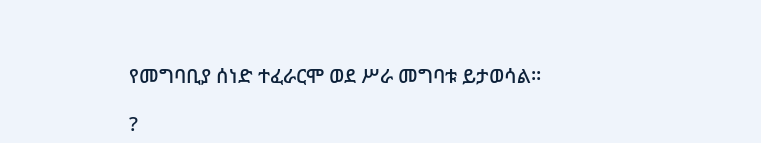የመግባቢያ ሰነድ ተፈራርሞ ወደ ሥራ መግባቱ ይታወሳል።

?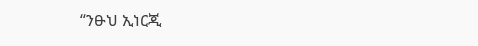“ንፁህ ኢነርጂ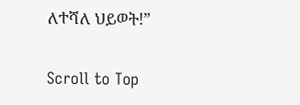ለተሻለ ህይወት!”

Scroll to Top